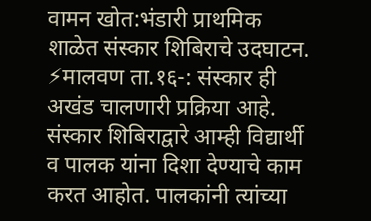वामन खोत:भंडारी प्राथमिक शाळेत संस्कार शिबिराचे उदघाटन.
⚡मालवण ता.१६-: संस्कार ही अखंड चालणारी प्रक्रिया आहे. संस्कार शिबिराद्वारे आम्ही विद्यार्थी व पालक यांना दिशा देण्याचे काम करत आहोत. पालकांनी त्यांच्या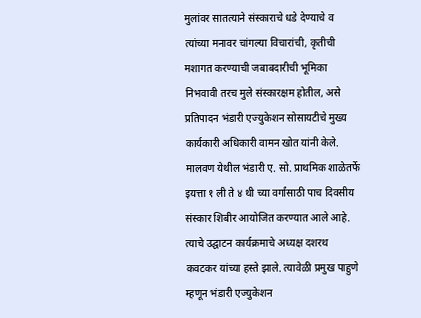मुलांवर सातत्याने संस्काराचे धडे देण्याचे व त्यांच्या मनावर चांगल्या विचारांची, कृतीची मशागत करण्याची जबाबदारीची भूमिका निभवावी तरच मुले संस्कारक्षम होतील, असे प्रतिपादन भंडारी एज्युकेशन सोसायटीचे मुख्य कार्यकारी अधिकारी वामन खोत यांनी केले.
मालवण येथील भंडारी ए. सो. प्राथमिक शाळेतर्फे इयत्ता १ ली ते ४ थी च्या वर्गांसाठी पाच दिवसीय संस्कार शिबीर आयोजित करण्यात आले आहे. त्याचे उद्घाटन कार्यक्रमाचे अध्यक्ष दशरथ कवटकर यांच्या हस्ते झाले. त्यावेळी प्रमुख पाहुणे म्हणून भंडारी एज्युकेशन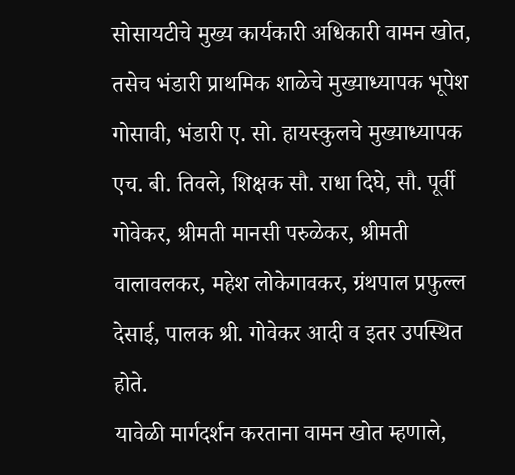सोसायटीचे मुख्य कार्यकारी अधिकारी वामन खोत, तसेच भंडारी प्राथमिक शाळेचे मुख्याध्यापक भूपेश गोसावी, भंडारी ए. सो. हायस्कुलचे मुख्याध्यापक एच. बी. तिवले, शिक्षक सौ. राधा दिघे, सौ. पूर्वी गोवेकर, श्रीमती मानसी परुळेकर, श्रीमती वालावलकर, महेश लोकेगावकर, ग्रंथपाल प्रफुल्ल देसाई, पालक श्री. गोवेकर आदी व इतर उपस्थित होते.
यावेळी मार्गदर्शन करताना वामन खोत म्हणाले,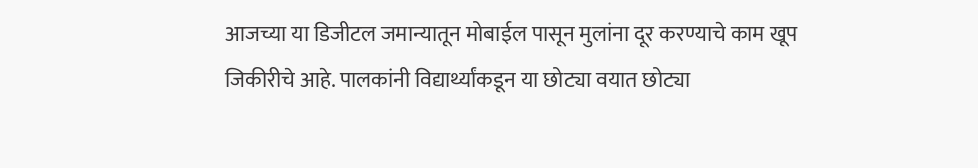आजच्या या डिजीटल जमान्यातून मोबाईल पासून मुलांना दूर करण्याचे काम खूप जिकीरीचे आहे. पालकांनी विद्यार्थ्यांकडून या छोट्या वयात छोट्या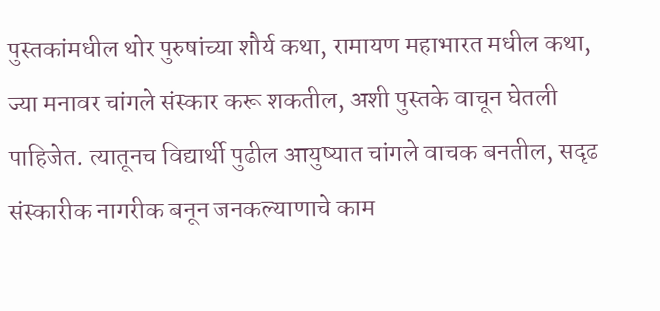पुस्तकांमधील थोर पुरुषांच्या शौर्य कथा, रामायण महाभारत मधील कथा, ज्या मनावर चांगले संस्कार करू शकतील, अशी पुस्तके वाचून घेतली पाहिजेत. त्यातूनच विद्यार्थी पुढील आयुष्यात चांगले वाचक बनतील, सदृढ संस्कारीक नागरीक बनून जनकल्याणाचे काम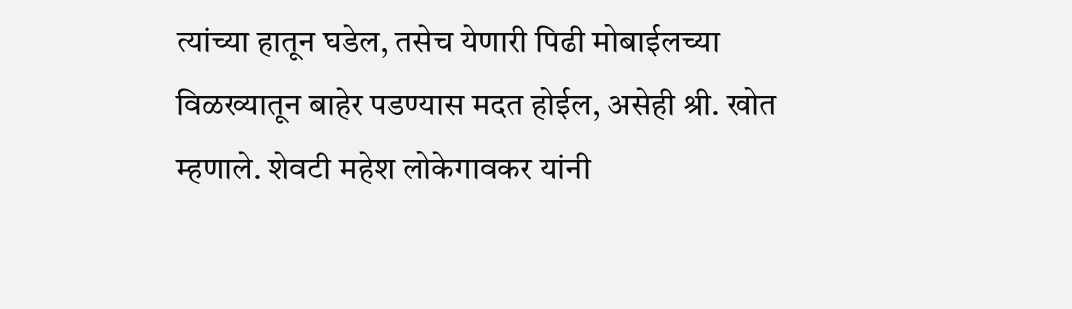त्यांच्या हातून घडेल, तसेच येणारी पिढी मोबाईलच्या विळख्यातून बाहेर पडण्यास मदत होईल, असेही श्री. खोत म्हणाले. शेवटी महेश लोकेगावकर यांनी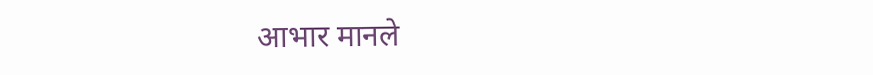आभार मानले